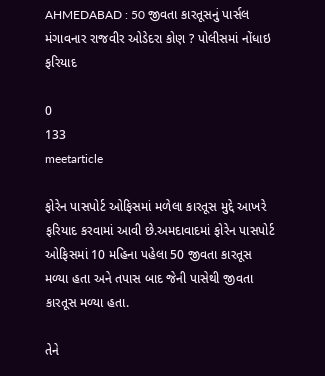AHMEDABAD : 50 જીવતા કારતૂસનું પાર્સલ મંગાવનાર રાજવીર ઓડેદરા કોણ ? પોલીસમાં નોંધાઇ ફરિયાદ

0
133
meetarticle

ફોરેન પાસપોર્ટ ઓફિસમાં મળેલા કારતૂસ મુદ્દે આખરે ફરિયાદ કરવામાં આવી છે.અમદાવાદમાં ફોરેન પાસપોર્ટ ઓફિસમાં 10 મહિના પહેલા 50 જીવતા કારતૂસ મળ્યા હતા અને તપાસ બાદ જેની પાસેથી જીવતા કારતૂસ મળ્યા હતા.

તેને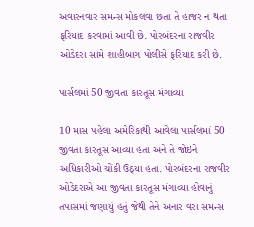અવારનવાર સમન્સ મોકલવા છતા તે હાજર ન થતા ફરિયાદ કરવામાં આવી છે. પોરબંદરના રાજવીર ઓડેદરા સામે શાહીબાગ પોલીસે ફરિયાદ કરી છે.

પાર્સલમાં 50 જીવતા કારતૂસ મંગાવ્યા

10 માસ પહેલા અમેરિકાથી આવેલા પાર્સલમાં 50 જીવતા કારતૂસ આવ્યા હતા અને તે જોઇને અધિકારીઓ ચોંકી ઉઠ્યા હતા. પોરબંદરના રાજવીર ઓડેદરાએ આ જીવતા કારતૂસ મંગાવ્યા હોવાનું તપાસમાં જણાયું હતું જેથી તેને અનાર વરા સમન્સ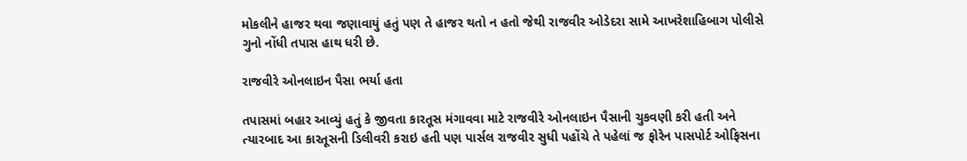મોકલીને હાજર થવા જણાવાયું હતું પણ તે હાજર થતો ન હતો જેથી રાજવીર ઓડેદરા સામે આખરેશાહિબાગ પોલીસે ગુનો નોંધી તપાસ હાથ ધરી છે.

રાજવીરે ઓનલાઇન પૈસા ભર્યા હતા

તપાસમાં બહાર આવ્યું હતું કે જીવતા કારતૂસ મંગાવવા માટે રાજવીરે ઓનલાઇન પૈસાની ચુકવણી કરી હતી અને ત્યારબાદ આ કારતૂસની ડિલીવરી કરાઇ હતી પણ પાર્સલ રાજવીર સુધી પહોંચે તે પહેલાં જ ફોરેન પાસપોર્ટ ઓફિસના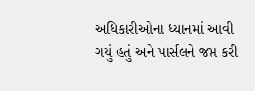અધિકારીઓના ધ્યાનમાં આવી ગયું હતું અને પાર્સલને જપ્ત કરી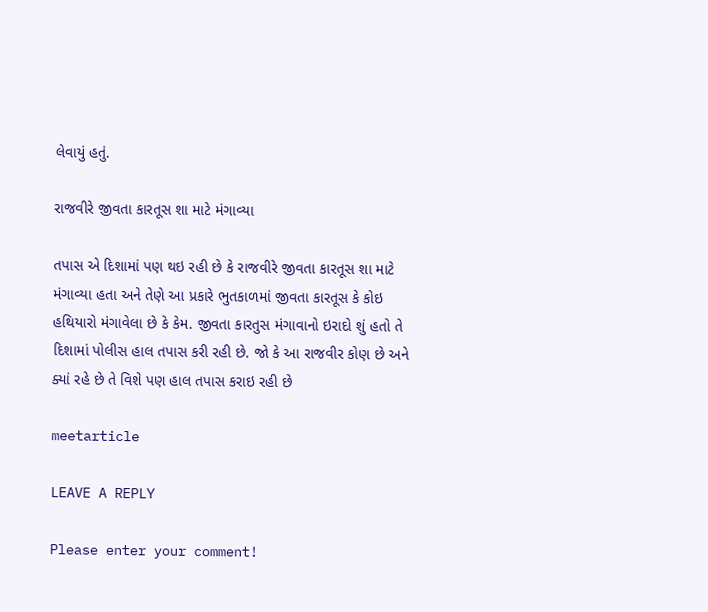લેવાયું હતું.

રાજવીરે જીવતા કારતૂસ શા માટે મંગાવ્યા

તપાસ એ દિશામાં પણ થઇ રહી છે કે રાજવીરે જીવતા કારતૂસ શા માટે મંગાવ્યા હતા અને તેણે આ પ્રકારે ભુતકાળમાં જીવતા કારતૂસ કે કોઇ હથિયારો મંગાવેલા છે કે કેમ. જીવતા કારતુસ મંગાવાનો ઇરાદો શું હતો તે દિશામાં પોલીસ હાલ તપાસ કરી રહી છે. જો કે આ રાજવીર કોણ છે અને ક્યાં રહે છે તે વિશે પણ હાલ તપાસ કરાઇ રહી છે

meetarticle

LEAVE A REPLY

Please enter your comment!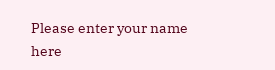Please enter your name here